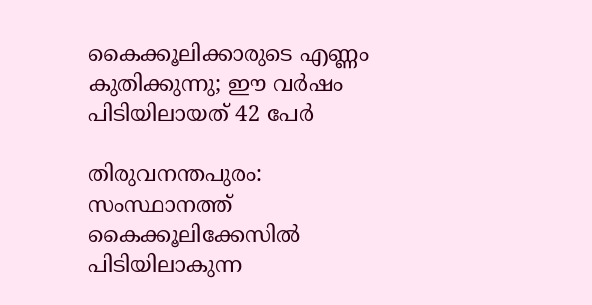കൈക്കൂലിക്കാരുടെ എണ്ണം കുതിക്കുന്നു; ഈ വർഷം പിടിയിലായത് 42 പേര്‍

തിരുവനന്തപുരം: സംസ്ഥാനത്ത് കൈക്കൂലിക്കേസില്‍ പിടിയിലാകുന്ന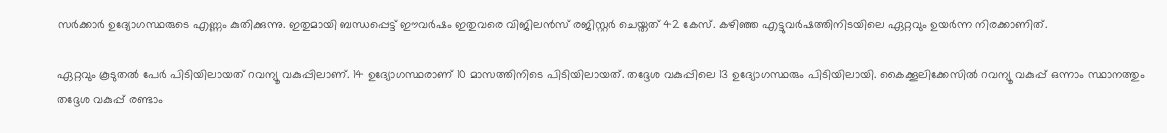സര്‍ക്കാര്‍ ഉദ്യോഗസ്ഥരുടെ എണ്ണം കുതിക്കുന്നു. ഇതുമായി ബന്ധപ്പെട്ട് ഈവര്‍ഷം ഇതുവരെ വിജിലന്‍സ് രജിസ്റ്റര്‍ ചെയ്തത് 42 കേസ്. കഴിഞ്ഞ എട്ടുവര്‍ഷത്തിനിടയിലെ ഏറ്റവും ഉയര്‍ന്ന നിരക്കാണിത്.

ഏറ്റവും കൂടുതൽ പേർ പിടിയിലായത് റവന്യൂ വകുപ്പിലാണ്. 14 ഉദ്യോഗസ്ഥരാണ് 10 മാസത്തിനിടെ പിടിയിലായത്. തദ്ദേശ വകുപ്പിലെ 13 ഉദ്യോഗസ്ഥരും പിടിയിലായി. കൈക്കൂലിക്കേസില്‍ റവന്യൂ വകുപ്പ് ഒന്നാം സ്ഥാനത്തും തദ്ദേശ വകുപ്പ് രണ്ടാം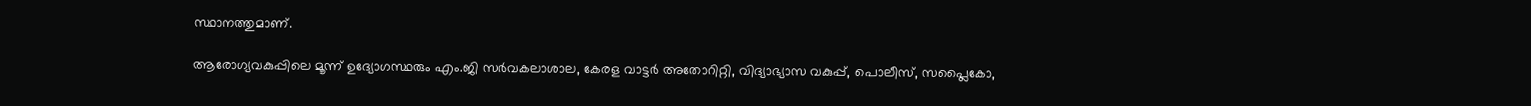സ്ഥാനത്തുമാണ്.

ആരോഗ്യവകുപ്പിലെ മൂന്ന് ഉദ്യോഗസ്ഥരും എം.ജി സര്‍വകലാശാല, കേരള വാട്ടര്‍ അതോറിറ്റി, വിദ്യാഭ്യാസ വകുപ്പ്, പൊലീസ്, സപ്ലൈകോ,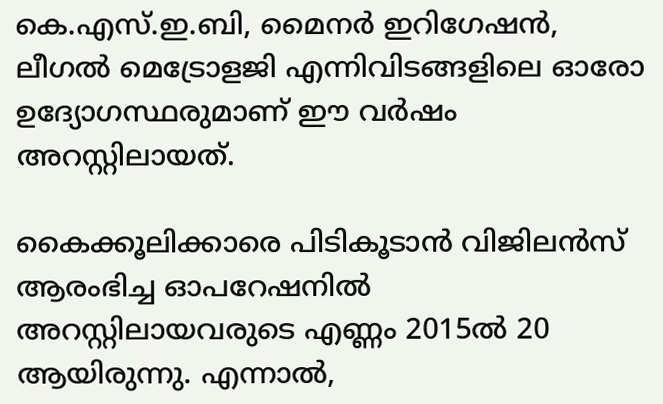കെ.എസ്.ഇ.ബി, മൈനര്‍ ഇറിഗേഷന്‍, ലീഗല്‍ മെട്രോളജി എന്നിവിടങ്ങളിലെ ഓരോ ഉദ്യോഗസ്ഥരുമാണ് ഈ വര്‍ഷം അറസ്റ്റിലായത്.

കൈക്കൂലിക്കാരെ പിടികൂടാൻ വിജിലന്‍സ് ആരംഭിച്ച ഓപറേഷനില്‍ അറസ്റ്റിലായവരുടെ എണ്ണം 2015ല്‍ 20 ആയിരുന്നു. എന്നാല്‍,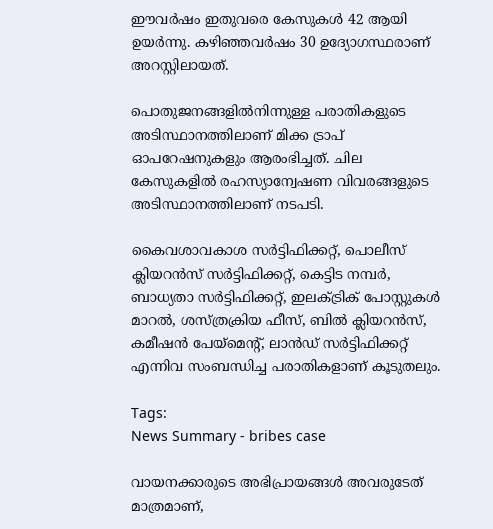ഈവര്‍ഷം ഇതുവരെ കേസുകള്‍ 42 ആയി ഉയര്‍ന്നു. കഴിഞ്ഞവര്‍ഷം 30 ഉദ്യോഗസ്ഥരാണ് അറസ്റ്റിലായത്.

പൊതുജനങ്ങളില്‍നിന്നുള്ള പരാതികളുടെ അടിസ്ഥാനത്തിലാണ് മിക്ക ട്രാപ് ഓപറേഷനുകളും ആരംഭിച്ചത്. ചില കേസുകളില്‍ രഹസ്യാന്വേഷണ വിവരങ്ങളുടെ അടിസ്ഥാനത്തിലാണ് നടപടി.

കൈവശാവകാശ സര്‍ട്ടിഫിക്കറ്റ്, പൊലീസ് ക്ലിയറന്‍സ് സര്‍ട്ടിഫിക്കറ്റ്, കെട്ടിട നമ്പര്‍, ബാധ്യതാ സര്‍ട്ടിഫിക്കറ്റ്, ഇലക്ട്രിക് പോസ്റ്റുകള്‍ മാറല്‍, ശസ്ത്രക്രിയ ഫീസ്, ബില്‍ ക്ലിയറന്‍സ്, കമീഷന്‍ പേയ്മെന്റ്, ലാന്‍ഡ് സര്‍ട്ടിഫിക്കറ്റ് എന്നിവ സംബന്ധിച്ച പരാതികളാണ് കൂടുതലും.

Tags:
News Summary - bribes case

വായനക്കാരുടെ അഭിപ്രായങ്ങള്‍ അവരുടേത് മാത്രമാണ്,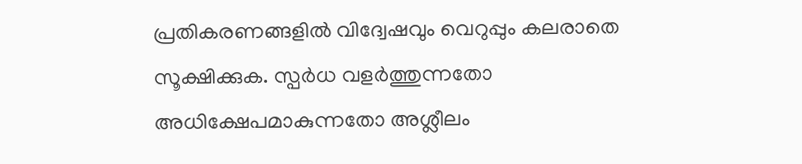പ്രതികരണങ്ങളിൽ വിദ്വേഷവും വെറുപ്പും കലരാതെ സൂക്ഷിക്കുക. സ്പർധ വളർത്തുന്നതോ അധിക്ഷേപമാകുന്നതോ അശ്ലീലം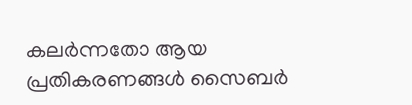കലർന്നതോ ആയ പ്രതികരണങ്ങൾ സൈബർ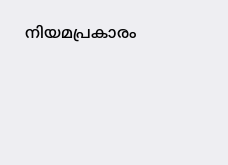നിയമപ്രകാരം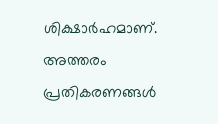ശിക്ഷാർഹമാണ്. അത്തരം പ്രതികരണങ്ങൾ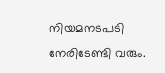നിയമനടപടി നേരിടേണ്ടി വരും.